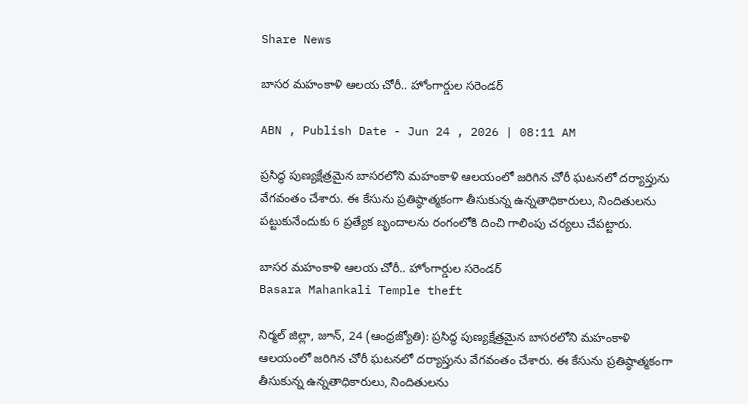Share News

బాసర మహంకాళి ఆలయ చోరీ.. హోంగార్డుల సరెండర్

ABN , Publish Date - Jun 24 , 2026 | 08:11 AM

ప్రసిద్ధ పుణ్యక్షేత్రమైన బాసరలోని మహంకాళి ఆలయంలో జరిగిన చోరీ ఘటనలో దర్యాప్తును వేగవంతం చేశారు. ఈ కేసును ప్రతిష్ఠాత్మకంగా తీసుకున్న ఉన్నతాధికారులు, నిందితులను పట్టుకునేందుకు 6 ప్రత్యేక బృందాలను రంగంలోకి దించి గాలింపు చర్యలు చేపట్టారు.

బాసర మహంకాళి ఆలయ చోరీ.. హోంగార్డుల సరెండర్
Basara Mahankali Temple theft

నిర్మల్ జిల్లా, జూన్, 24 (ఆంధ్రజ్యోతి): ప్రసిద్ధ పుణ్యక్షేత్రమైన బాసరలోని మహంకాళి ఆలయంలో జరిగిన చోరీ ఘటనలో దర్యాప్తును వేగవంతం చేశారు. ఈ కేసును ప్రతిష్ఠాత్మకంగా తీసుకున్న ఉన్నతాధికారులు, నిందితులను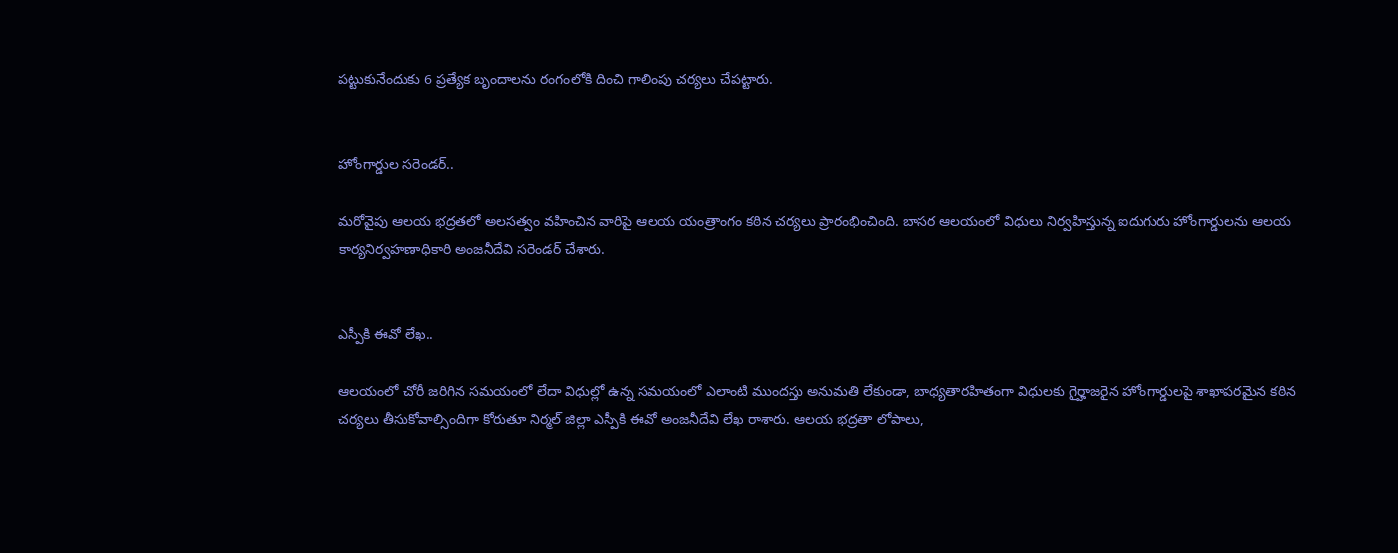పట్టుకునేందుకు 6 ప్రత్యేక బృందాలను రంగంలోకి దించి గాలింపు చర్యలు చేపట్టారు.


హోంగార్డుల సరెండర్..

మరోవైపు ఆలయ భద్రతలో అలసత్వం వహించిన వారిపై ఆలయ యంత్రాంగం కఠిన చర్యలు ప్రారంభించింది. బాసర ఆలయంలో విధులు నిర్వహిస్తున్న ఐదుగురు హోంగార్డులను ఆలయ కార్యనిర్వహణాధికారి అంజనీదేవి సరెండర్ చేశారు.


ఎస్పీకి ఈవో లేఖ..

ఆలయంలో చోరీ జరిగిన సమయంలో లేదా విధుల్లో ఉన్న సమయంలో ఎలాంటి ముందస్తు అనుమతి లేకుండా, బాధ్యతారహితంగా విధులకు గైర్హాజరైన హోంగార్డులపై శాఖాపరమైన కఠిన చర్యలు తీసుకోవాల్సిందిగా కోరుతూ నిర్మల్ జిల్లా ఎస్పీకి ఈవో అంజనీదేవి లేఖ రాశారు. ఆలయ భద్రతా లోపాలు,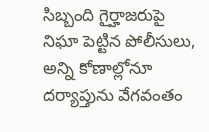సిబ్బంది గైర్హాజరుపై నిఘా పెట్టిన పోలీసులు, అన్ని కోణాల్లోనూ దర్యాప్తును వేగవంతం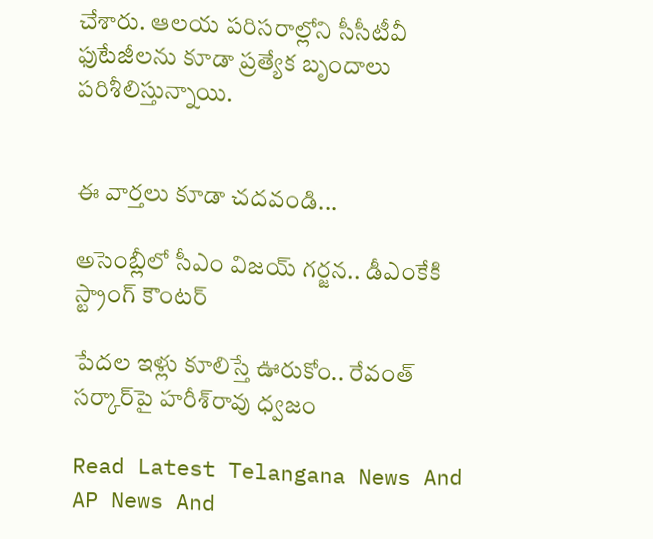చేశారు. ఆలయ పరిసరాల్లోని సీసీటీవీ ఫుటేజీలను కూడా ప్రత్యేక బృందాలు పరిశీలిస్తున్నాయి.


ఈ వార్తలు కూడా చదవండి...

అసెంబ్లీలో సీఎం విజయ్ గర్జన.. డీఎంకేకి స్ట్రాంగ్ కౌంటర్

పేదల ఇళ్లు కూలిస్తే ఊరుకోం.. రేవంత్ సర్కార్‌పై హరీశ్‌రావు ధ్వజం

Read Latest Telangana News And AP News And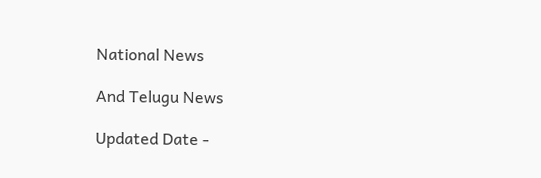National News

And Telugu News

Updated Date -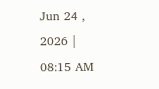Jun 24 , 2026 | 08:15 AM